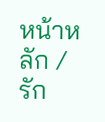หน้าหลัก / รัก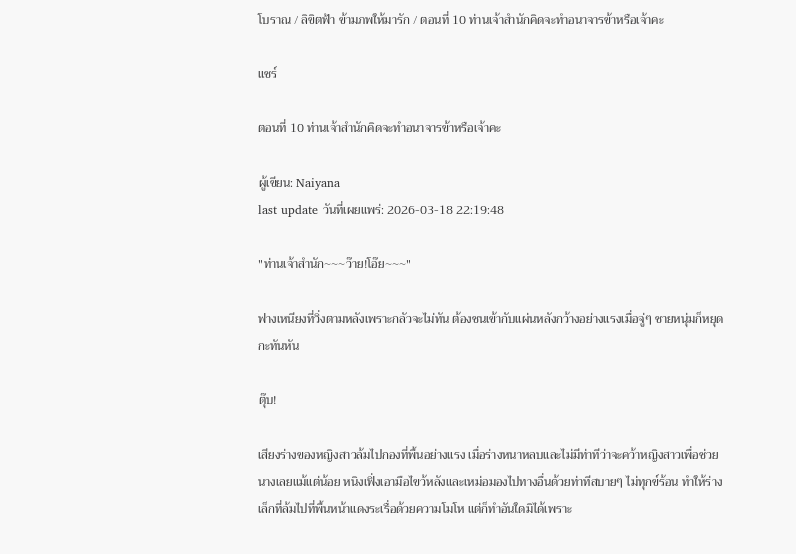โบราณ / ลิขิตฟ้า ข้ามภพให้มารัก / ตอนที่ 10 ท่านเจ้าสำนักคิดจะทำอนาจารข้าหรือเจ้าคะ

แชร์

ตอนที่ 10 ท่านเจ้าสำนักคิดจะทำอนาจารข้าหรือเจ้าคะ

ผู้เขียน: Naiyana
last update วันที่เผยแพร่: 2026-03-18 22:19:48

"ท่านเจ้าสำนัก~~~ว๊าย!โอ๊ย~~~"

ฟางเหนียงที่วิ่งตามหลังเพราะกลัวจะไม่ทัน ต้องชนเข้ากับแผ่นหลังกว้างอย่างแรงเมื่อจู่ๆ ชายหนุ่มก็หยุดกะทันหัน

ตุ๊บ!

เสียงร่างของหญิงสาวล้มไปกองที่พื้นอย่างแรง เมื่อร่างหนาหลบและไม่มีท่าทีว่าจะคว้าหญิงสาวเพื่อช่วยนางเลยแม้แต่น้อย หนิงเฟิ่งเอามือไขว้หลังและเหม่อมองไปทางอื่นด้วยท่าทีสบายๆ ไม่ทุกข์ร้อน ทำให้ร่างเล็กที่ล้มไปที่พื้นหน้าแดงระเรื่อด้วยความโมโห แต่ก็ทำอันใดมิได้เพราะ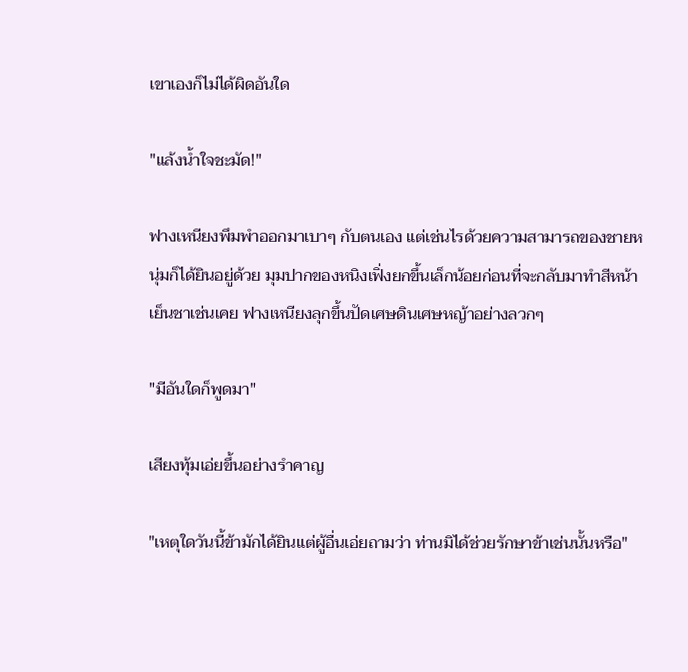เขาเองก็ไม่ได้ผิดอันใด

"แล้งน้ำใจชะมัด!"

ฟางเหนียงพึมพำออกมาเบาๆ กับตนเอง แต่เช่นไรด้วยความสามารถของชายหนุ่มก็ได้ยินอยู่ด้วย มุมปากของหนิงเฟิ่งยกขึ้นเล็กน้อยก่อนที่จะกลับมาทำสีหน้าเย็นชาเช่นเคย ฟางเหนียงลุกขึ้นปัดเศษดินเศษหญ้าอย่างลวกๆ

"มีอันใดก็พูดมา"

เสียงทุ้มเอ่ยขึ้นอย่างรำคาญ

"เหตุใดวันนี้ข้ามักได้ยินแต่ผู้อื่นเอ่ยถามว่า ท่านมิได้ช่วยรักษาข้าเช่นนั้นหรือ"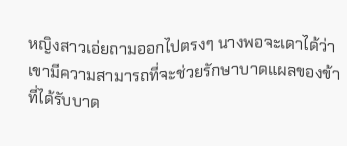หญิงสาวเอ่ยถามออกไปตรงๆ นางพอจะเดาได้ว่าเขามีความสามารถที่จะช่วยรักษาบาดแผลของข้าที่ได้รับบาด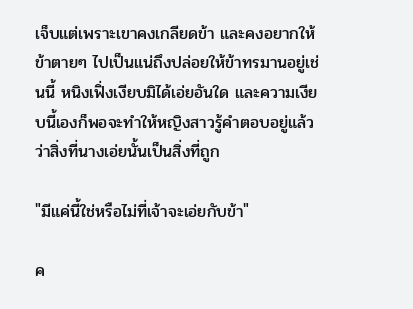เจ็บแต่เพราะเขาคงเกลียดข้า และคงอยากให้ข้าตายๆ ไปเป็นแน่ถึงปล่อยให้ข้าทรมานอยู่เช่นนี้ หนิงเฟิ่งเงียบมิได้เอ่ยอันใด และความเงียบนี้เองก็พอจะทำให้หญิงสาวรู้คำตอบอยู่แล้ว ว่าสิ่งที่นางเอ่ยนั้นเป็นสิ่งที่ถูก

"มีแค่นี้ใช่หรือไม่ที่เจ้าจะเอ่ยกับข้า"

ค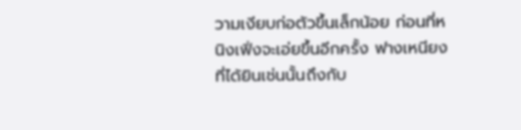วามเงียบก่อตัวขึ้นเล็กน้อย ก่อนที่หนิงเฟิ่งจะเอ่ยขึ้นอีกครั้ง ฟางเหนียงที่ได้ยินเช่นนั้นถึงกับ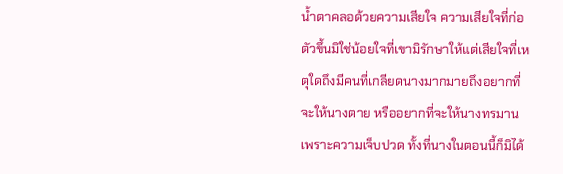น้ำตาคลอด้วยความเสียใจ ความเสียใจที่ก่อตัวขึ้นมิใช่น้อยใจที่เขามิรักษาให้แต่เสียใจที่เหตุใดถึงมีคนที่เกลียดนางมากมายถึงอยากที่จะให้นางตาย หรืออยากที่จะให้นางทรมานเพราะความเจ็บปวด ทั้งที่นางในตอนนี้ก็มิได้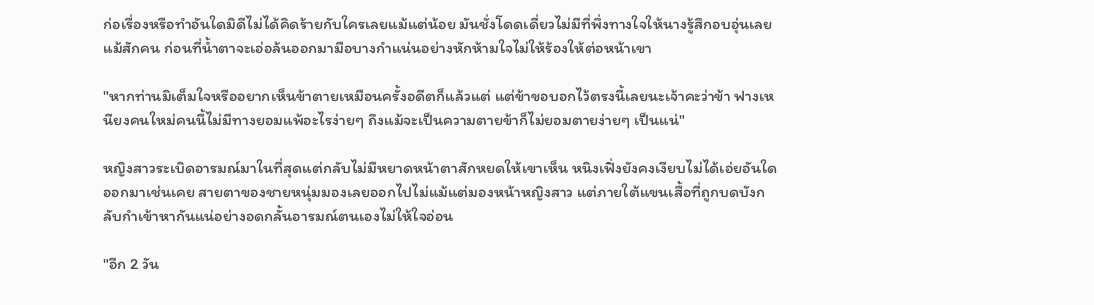ก่อเรื่องหรือทำอันใดมิดีไม่ได้คิดร้ายกับใครเลยแม้แต่น้อย มันชั่งโดดเดี่ยวไม่มีที่พึ่งทางใจให้นางรู้สึกอบอุ่นเลยแม้สักคน ก่อนที่น้ำตาจะเอ่อล้นออกมามือบางกำแน่นอย่างหักห้ามใจไม่ให้ร้องให้ต่อหน้าเขา

"หากท่านมิเต็มใจหรืออยากเห็นข้าตายเหมือนครั้งอดีตก็แล้วแต่ แต่ข้าขอบอกไว้ตรงนี้เลยนะเจ้าคะว่าข้า ฟางเหนียงคนใหม่คนนี้ไม่มีทางยอมแพ้อะไรง่ายๆ ถึงแม้จะเป็นความตายข้าก็ไม่ยอมตายง่ายๆ เป็นแน่"

หญิงสาวระเบิดอารมณ์มาในที่สุดแต่กลับไม่มีหยาดหน้าตาสักหยดให้เขาเห็น หนิงเฟิ่งยังคงเงียบไม่ได้เอ่ยอันใดออกมาเช่นเคย สายตาของชายหนุ่มมองเลยออกไปไม่แม้แต่มองหน้าหญิงสาว แต่ภายใต้แขนเสื้อที่ถูกบดบังกลับกำเข้าหากันแน่อย่างอดกลั้นอารมณ์ตนเองไม่ให้ใจอ่อน

"อีก 2 วัน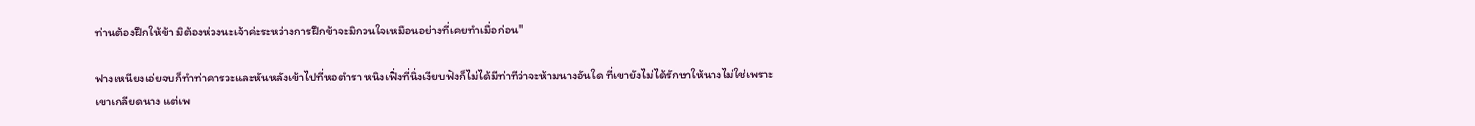ท่านต้องฝึกให้ข้า มิต้องห่วงนะเจ้าค่ะระหว่างการฝึกข้าจะมิกวนใจเหมือนอย่างที่เคยทำเมื่อก่อน"

ฟางเหนียงเอ่ยจบก็ทำท่าคารวะและหันหลังเข้าไปที่หอตำรา หนิงเฟิ่งที่นิ่งเงียบฟังก็ไม่ได้มีท่าทีว่าจะห้ามนางอันใด ที่เขายังไม่ได้รักษาให้นางไม่ใช่เพราะเขาเกลียดนาง แต่เพ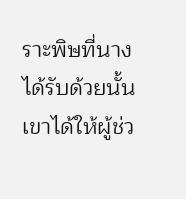ราะพิษที่นางได้รับด้วยนั้นเขาได้ให้ผู้ช่ว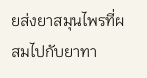ยส่งยาสมุนไพรที่ผสมไปกับยาทา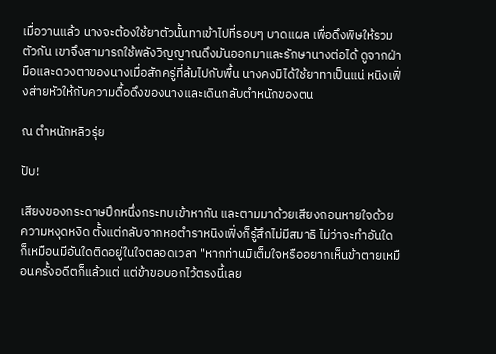เมื่อวานแล้ว นางจะต้องใช้ยาตัวนั้นทาเข้าไปที่รอบๆ บาดแผล เพื่อดึงพิษให้รวมตัวกัน เขาจึงสามารถใช้พลังวิญญาณดึงมันออกมาและรักษานางต่อได้ ดูจากฝ่ามือและดวงตาของนางเมื่อสักครู่ที่ล้มไปกับพื้น นางคงมิได้ใช้ยาทาเป็นแน่ หนิงเฟิ่งส่ายหัวให้กับความดื้อดึงของนางและเดินกลับตำหนักของตน

ณ ตำหนักหลิวรุ่ย

ปับ!

เสียงของกระดาษปึกหนึ่งกระทบเข้าหากัน และตามมาด้วยเสียงถอนหายใจด้วยความหงุดหงิด ตั้งแต่กลับจากหอตำราหนิงเฟิ่งก็รู้สึกไม่มีสมาธิ ไม่ว่าจะทำอันใดก็เหมือนมีอันใดติดอยู่ในใจตลอดเวลา "หากท่านมิเต็มใจหรืออยากเห็นข้าตายเหมือนครั้งอดีตก็แล้วแต่ แต่ข้าขอบอกไว้ตรงนี้เลย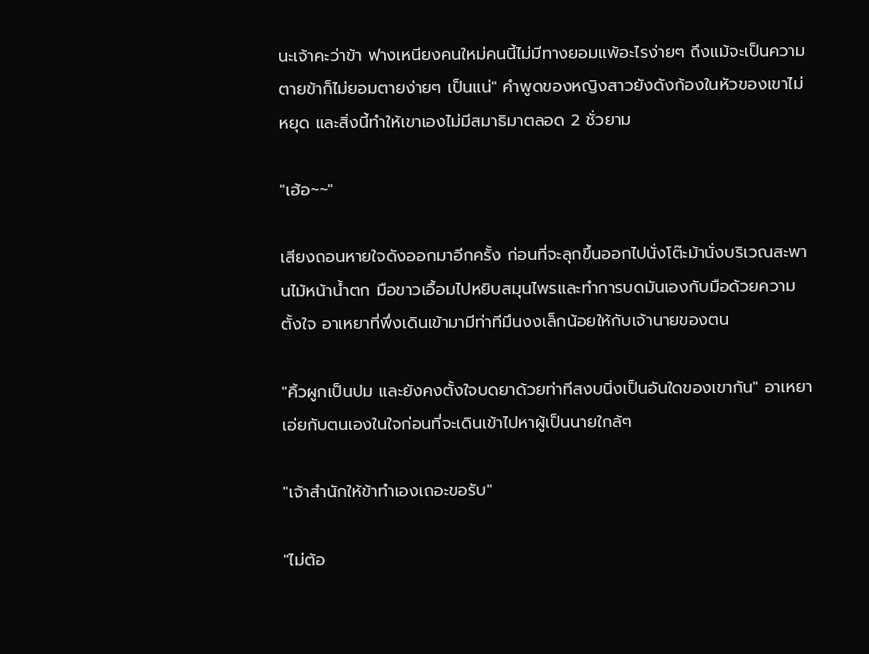นะเจ้าคะว่าข้า ฟางเหนียงคนใหม่คนนี้ไม่มีทางยอมแพ้อะไรง่ายๆ ถึงแม้จะเป็นความตายข้าก็ไม่ยอมตายง่ายๆ เป็นแน่" คำพูดของหญิงสาวยังดังก้องในหัวของเขาไม่หยุด และสิ่งนี้ทำให้เขาเองไม่มีสมาธิมาตลอด 2 ชั่วยาม

"เฮ้อ~~"

เสียงถอนหายใจดังออกมาอีกครั้ง ก่อนที่จะลุกขึ้นออกไปนั่งโต๊ะม้านั่งบริเวณสะพานไม้หน้าน้ำตก มือขาวเอื้อมไปหยิบสมุนไพรและทำการบดมันเองกับมือด้วยความตั้งใจ อาเหยาที่พึ่งเดินเข้ามามีท่าทีมึนงงเล็กน้อยให้กับเจ้านายของตน

"คิ้วผูกเป็นปม และยังคงตั้งใจบดยาด้วยท่าทีสงบนิ่งเป็นอันใดของเขากัน" อาเหยาเอ่ยกับตนเองในใจก่อนที่จะเดินเข้าไปหาผู้เป็นนายใกล้ๆ

"เจ้าสำนักให้ข้าทำเองเถอะขอรับ"

"ไม่ต้อ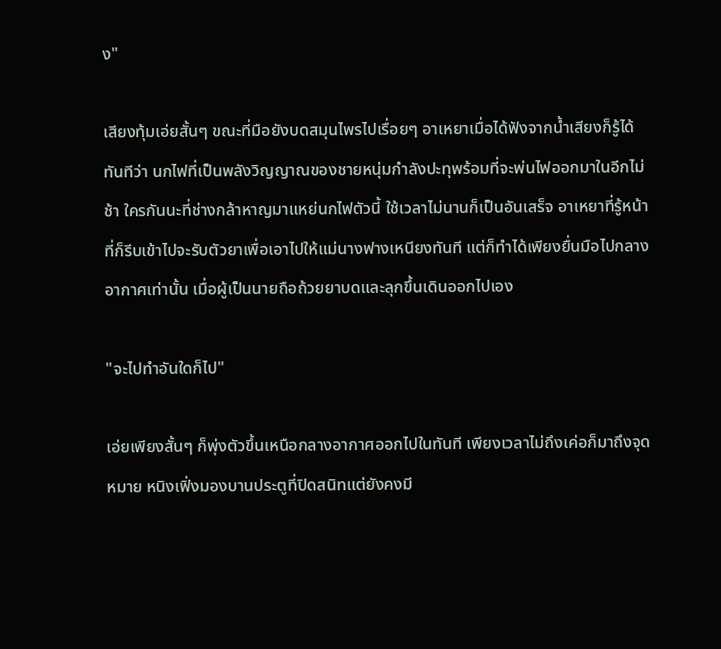ง"

เสียงทุ้มเอ่ยสั้นๆ ขณะที่มือยังบดสมุนไพรไปเรื่อยๆ อาเหยาเมื่อได้ฟังจากน้ำเสียงก็รู้ได้ทันทีว่า นกไฟที่เป็นพลังวิญญาณของชายหนุ่มกำลังปะทุพร้อมที่จะพ่นไฟออกมาในอีกไม่ช้า ใครกันนะที่ช่างกล้าหาญมาแหย่นกไฟตัวนี้ ใช้เวลาไม่นานก็เป็นอันเสร็จ อาเหยาที่รู้หน้าที่ก็รีบเข้าไปจะรับตัวยาเพื่อเอาไปให้แม่นางฟางเหนียงทันที แต่ก็ทำได้เพียงยื่นมือไปกลางอากาศเท่านั้น เมื่อผู้เป็นนายถือถ้วยยาบดและลุกขึ้นเดินออกไปเอง

"จะไปทำอันใดก็ไป"

เอ่ยเพียงสั้นๆ ก็พุ่งตัวขึ้นเหนือกลางอากาศออกไปในทันที เพียงเวลาไม่ถึงเค่อก็มาถึงจุดหมาย หนิงเฟิ่งมองบานประตูที่ปิดสนิทแต่ยังคงมี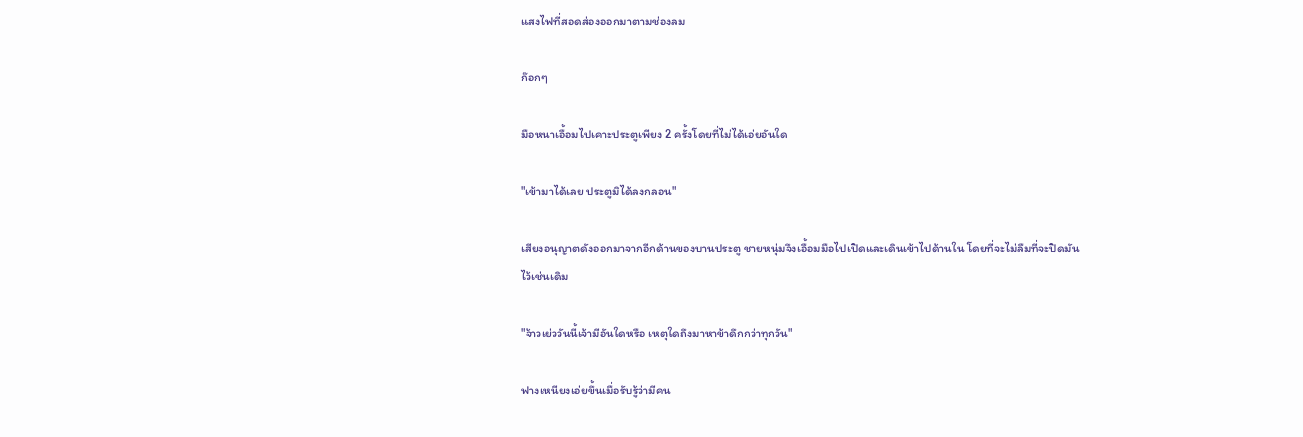แสงไฟที่สอดส่องออกมาตามช่องลม

ก๊อกๆ

มือหนาเอื้อมไปเคาะประตูเพียง 2 ครั้งโดยที่ไม่ได้เอ่ยอันใด

"เข้ามาได้เลย ประตูมิได้ลงกลอน"

เสียงอนุญาตดังออกมาจากอีกด้านของบานประตู ชายหนุ่มจึงเอื้อมมือไปเปิดและเดินเข้าไปด้านใน โดยที่จะไม่ลืมที่จะปิดมันไว้เช่นเดิม

"จ้าวเย่ววันนี้เจ้ามีอันใดหรือ เหตุใดถึงมาหาข้าดึกกว่าทุกวัน"

ฟางเหนียงเอ่ยขึ้นเมื่อรับรู้ว่ามีคน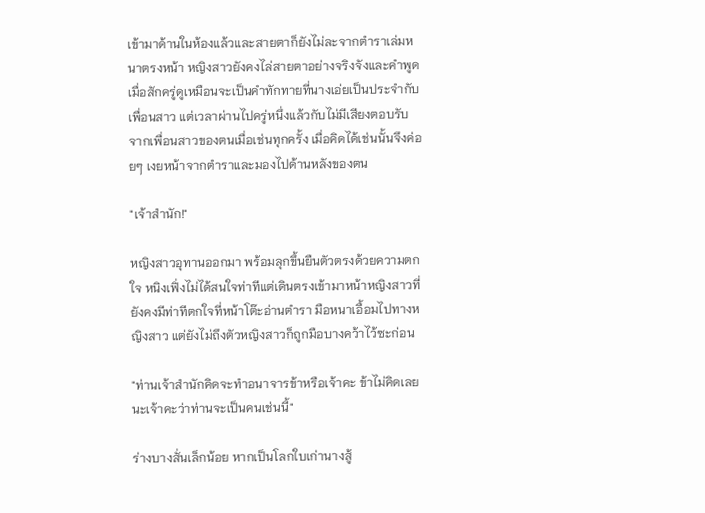เข้ามาด้านในห้องแล้วและสายตาก็ยังไม่ละจากตำราเล่มหนาตรงหน้า หญิงสาวยังคงไล่สายตาอย่างจริงจังและคำพูดเมื่อสักครู่ดูเหมือนจะเป็นคำทักทายที่นางเอ่ยเป็นประจำกับเพื่อนสาว แต่เวลาผ่านไปครู่หนึ่งแล้วกับไม่มีเสียงตอบรับจากเพื่อนสาวของตนเมื่อเช่นทุกครั้ง เมื่อคิดได้เช่นนั้นจึงค่อยๆ เงยหน้าจากตำราและมองไปด้านหลังของตน

"เจ้าสำนัก!"

หญิงสาวอุทานออกมา พร้อมลุกขึ้นยืนตัวตรงด้วยความตกใจ หนิงเฟิ่งไม่ได้สนใจท่าทีแต่เดินตรงเข้ามาหน้าหญิงสาวที่ยังคงมีท่าทีตกใจที่หน้าโต๊ะอ่านตำรา มือหนาเอื้อมไปทางหญิงสาว แต่ยังไม่ถึงตัวหญิงสาวก็ถูกมือบางคว้าไว้ซะก่อน

"ท่านเจ้าสำนักคิดจะทำอนาจารข้าหรือเจ้าคะ ข้าไม่คิดเลยนะเจ้าคะว่าท่านจะเป็นคนเช่นนี้"

ร่างบางสั่นเล็กน้อย หากเป็นโลกใบเก่านางสู้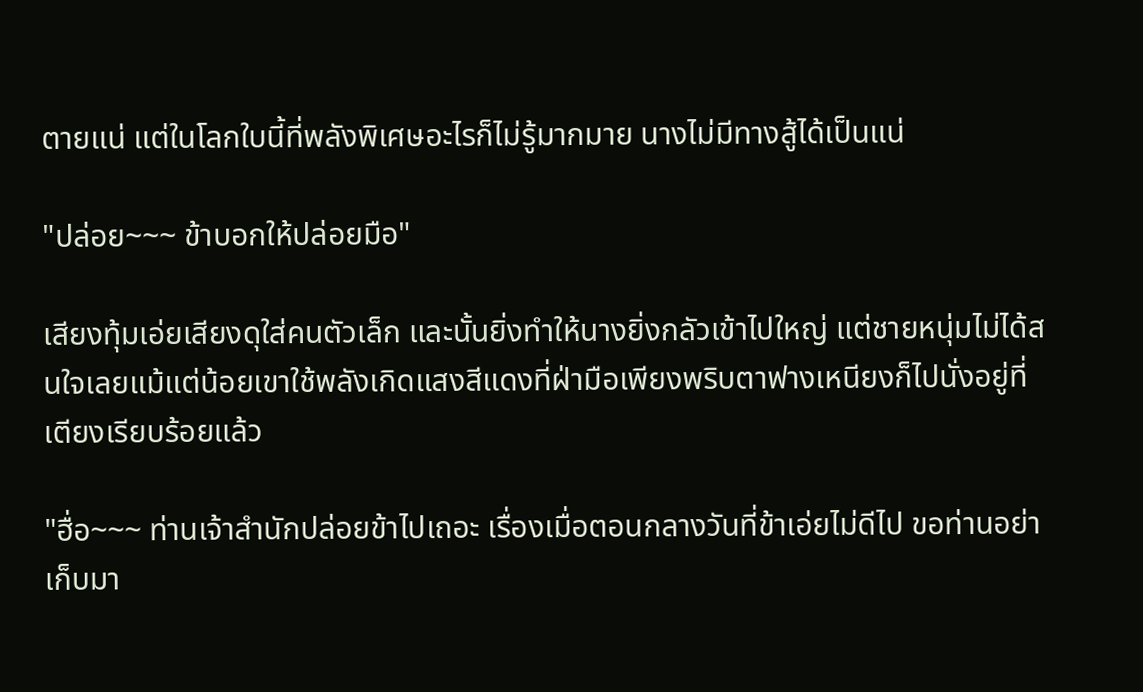ตายแน่ แต่ในโลกใบนี้ที่พลังพิเศษอะไรก็ไม่รู้มากมาย นางไม่มีทางสู้ได้เป็นแน่

"ปล่อย~~~ ข้าบอกให้ปล่อยมือ"

เสียงทุ้มเอ่ยเสียงดุใส่คนตัวเล็ก และนั้นยิ่งทำให้นางยิ่งกลัวเข้าไปใหญ่ แต่ชายหนุ่มไม่ได้สนใจเลยแม้แต่น้อยเขาใช้พลังเกิดแสงสีแดงที่ฝ่ามือเพียงพริบตาฟางเหนียงก็ไปนั่งอยู่ที่เตียงเรียบร้อยแล้ว

"ฮื่อ~~~ ท่านเจ้าสำนักปล่อยข้าไปเถอะ เรื่องเมื่อตอนกลางวันที่ข้าเอ่ยไม่ดีไป ขอท่านอย่าเก็บมา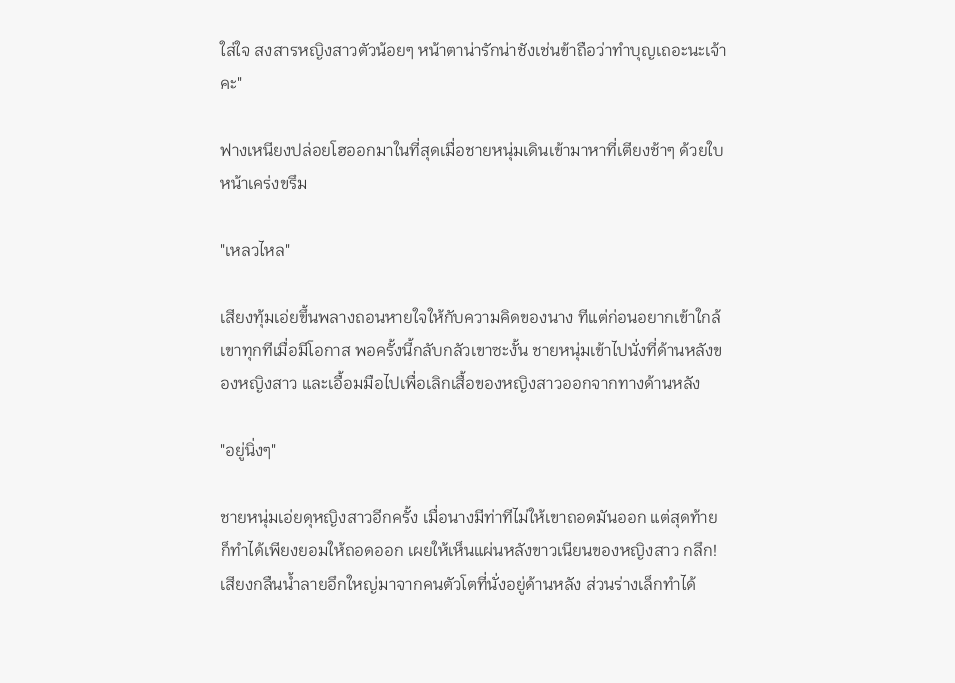ใส่ใจ สงสารหญิงสาวตัวน้อยๆ หน้าตาน่ารักน่าชังเช่นข้าถือว่าทำบุญเถอะนะเจ้าคะ"

ฟางเหนียงปล่อยโฮออกมาในที่สุดเมื่อชายหนุ่มเดินเข้ามาหาที่เตียงช้าๆ ด้วยใบหน้าเคร่งขรึม

"เหลวไหล"

เสียงทุ้มเอ่ยขึ้นพลางถอนหายใจให้กับความคิดของนาง ทีแต่ก่อนอยากเข้าใกล้เขาทุกทีเมื่อมีโอกาส พอครั้งนี้กลับกลัวเขาซะงั้น ชายหนุ่มเข้าไปนั่งที่ด้านหลังของหญิงสาว และเอื้อมมือไปเพื่อเลิกเสื้อของหญิงสาวออกจากทางด้านหลัง

"อยู่นิ่งๆ"

ชายหนุ่มเอ่ยดุหญิงสาวอีกครั้ง เมื่อนางมีท่าทีไม่ให้เขาถอดมันออก แต่สุดท้ายก็ทำได้เพียงยอมให้ถอดออก เผยให้เห็นแผ่นหลังขาวเนียนของหญิงสาว กลึก! เสียงกลืนน้ำลายอึกใหญ่มาจากคนตัวโตที่นั่งอยู่ด้านหลัง ส่วนร่างเล็กทำได้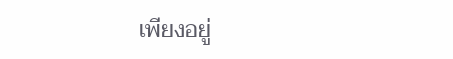เพียงอยู่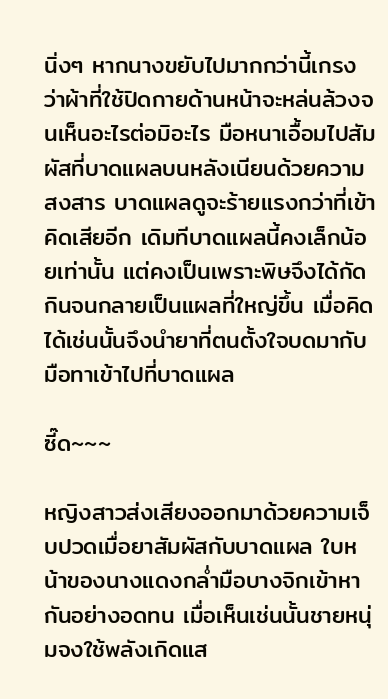นิ่งๆ หากนางขยับไปมากกว่านี้เกรงว่าผ้าที่ใช้ปิดกายด้านหน้าจะหล่นล้วงจนเห็นอะไรต่อมิอะไร มือหนาเอื้อมไปสัมผัสที่บาดแผลบนหลังเนียนด้วยความสงสาร บาดแผลดูจะร้ายแรงกว่าที่เข้าคิดเสียอีก เดิมทีบาดแผลนี้คงเล็กน้อยเท่านั้น แต่คงเป็นเพราะพิษจึงได้กัดกินจนกลายเป็นแผลที่ใหญ่ขึ้น เมื่อคิดได้เช่นนั้นจึงนำยาที่ตนตั้งใจบดมากับมือทาเข้าไปที่บาดแผล

ซี๊ด~~~

หญิงสาวส่งเสียงออกมาด้วยความเจ็บปวดเมื่อยาสัมผัสกับบาดแผล ใบหน้าของนางแดงกล่ำมือบางจิกเข้าหากันอย่างอดทน เมื่อเห็นเช่นนั้นชายหนุ่มจงใช้พลังเกิดแส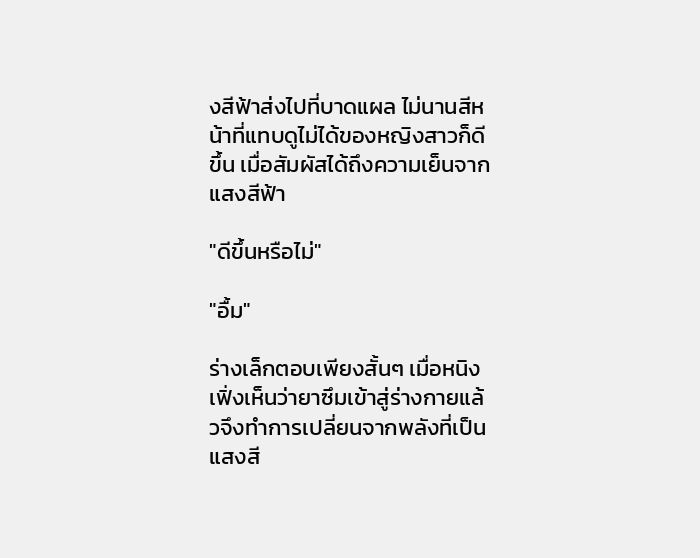งสีฟ้าส่งไปที่บาดแผล ไม่นานสีหน้าที่แทบดูไม่ได้ของหญิงสาวก็ดีขึ้น เมื่อสัมผัสได้ถึงความเย็นจากแสงสีฟ้า

"ดีขึ้นหรือไม่"

"อื้ม"

ร่างเล็กตอบเพียงสั้นๆ เมื่อหนิงเฟิ่งเห็นว่ายาซึมเข้าสู่ร่างกายแล้วจึงทำการเปลี่ยนจากพลังที่เป็นแสงสี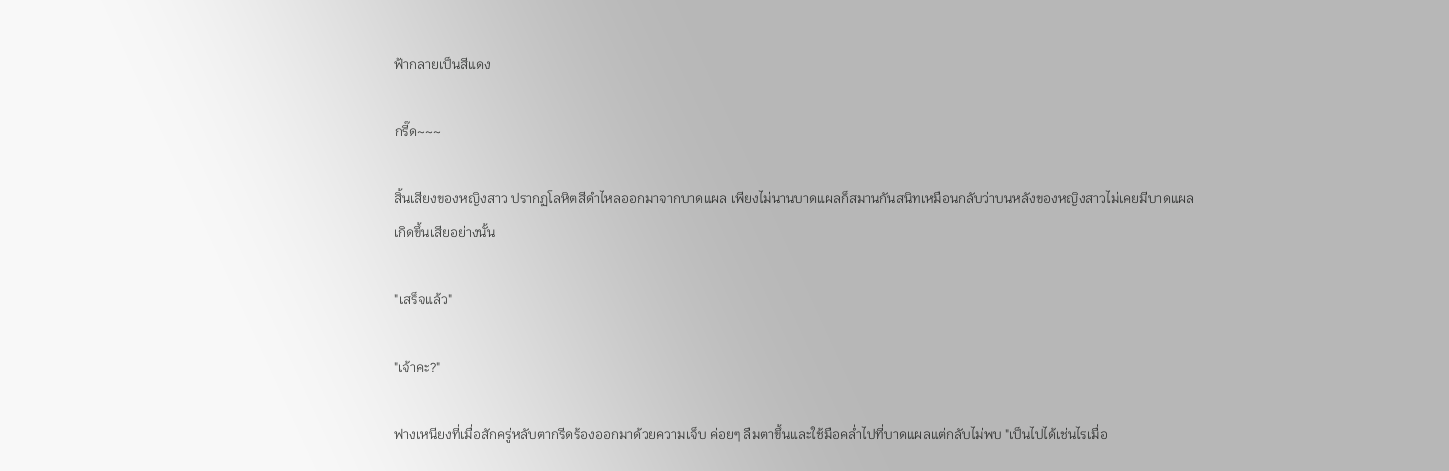ฟ้ากลายเป็นสีแดง

กรี๊ด~~~

สิ้นเสียงของหญิงสาว ปรากฏโลหิตสีดำไหลออกมาจากบาดแผล เพียงไม่นานบาดแผลก็สมานกันสนิทเหมือนกลับว่าบนหลังของหญิงสาวไม่เคยมีบาดแผลเกิดขึ้นเสียอย่างนั้น

"เสร็จแล้ว"

"เจ้าคะ?"

ฟางเหนียงที่เมื่อสักครู่หลับตากรีดร้องออกมาด้วยความเจ็บ ค่อยๆ ลืมตาขึ้นและใช้มือคล่ำไปที่บาดแผลแต่กลับไม่พบ "เป็นไปได้เช่นไรเมื่อ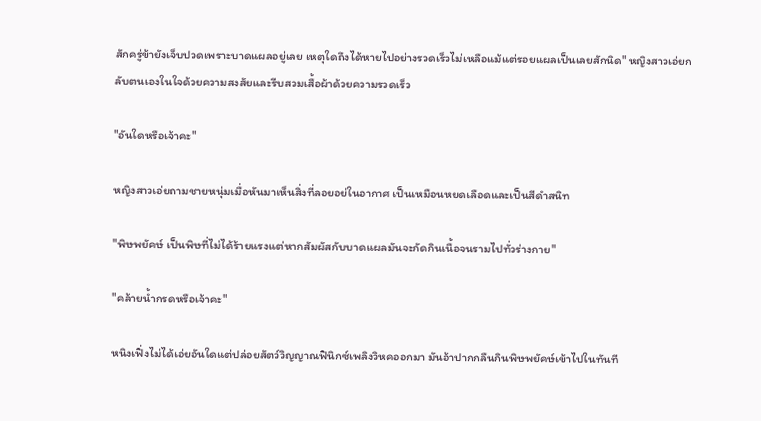สักครู่ข้ายังเจ็บปวดเพราะบาดแผลอยู่เลย เหตุใดถึงได้หายไปอย่างรวดเร็วไม่เหลือแม้แต่รอยแผลเป็นเลยสักนิด" หญิงสาวเอ่ยกลับตนเองในใจด้วยความสงสัยและรีบสวมเสื้อผ้าด้วยความรวดเร็ว

"อันใดหรือเจ้าคะ"

หญิงสาวเอ่ยถามชายหนุ่มเมื่อหันมาเห็นสิ่งที่ลอยอย่ในอากาศ เป็นเหมือนหยดเลือดและเป็นสีดำสนิท

"พิษพยัคษ์ เป็นพิษที่ไม่ได้ร้ายแรงแต่หากสัมผัสกับบาดแผลมันจะกัดกินเนื้อจนรามไปทั่วร่างกาย"

"คล้ายน้ำกรดหรือเจ้าคะ"

หนิงเฟิ่งไม่ได้เอ่ยอันใดแต่ปล่อยสัตว์วิญญาณฟินิกซ์เพลิงวิหคออกมา มันอ้าปากกลืนกินพิษพยัคษ์เข้าไปในทันที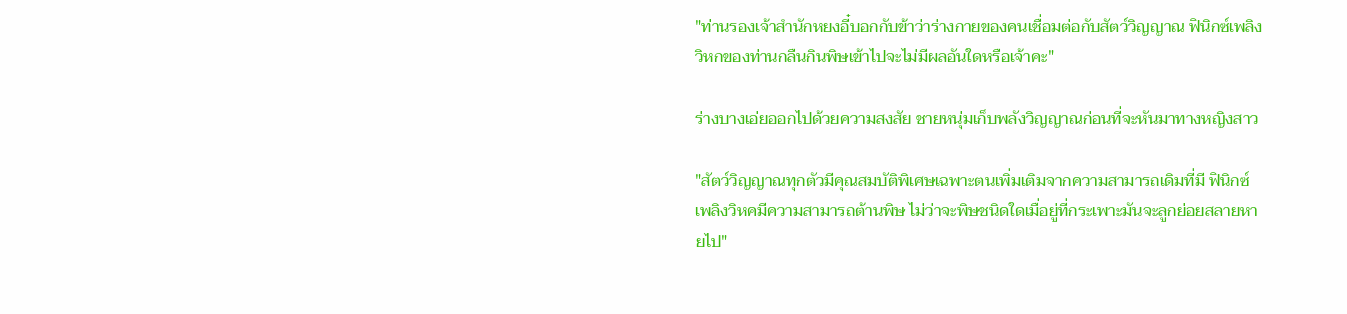"ท่านรองเจ้าสำนักหยงอี๋บอกกับข้าว่าร่างกายของคนเชื่อมต่อกับสัตว์วิญญาณ ฟินิกซ์เพลิงวิหกของท่านกลืนกินพิษเข้าไปจะไม่มีผลอันใดหรือเจ้าคะ"

ร่างบางเอ่ยออกไปด้วยความสงสัย ชายหนุ่มเก็บพลังวิญญาณก่อนที่จะหันมาทางหญิงสาว

"สัตว์วิญญาณทุกตัวมีคุณสมบัติพิเศษเฉพาะตนเพิ่มเติมจากความสามารถเดิมที่มี ฟินิกซ์เพลิงวิหคมีความสามารถต้านพิษ ไม่ว่าจะพิษชนิดใดเมื่อยู่ที่กระเพาะมันจะลูกย่อยสลายหายไป"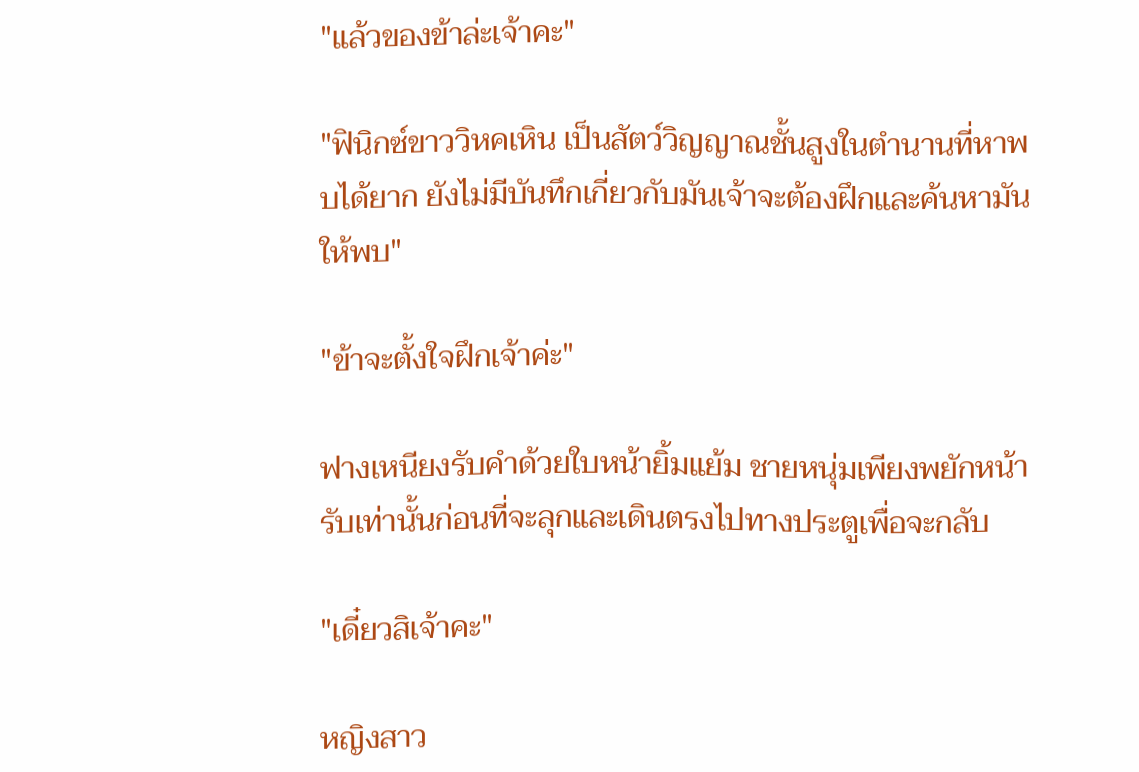"แล้วของข้าล่ะเจ้าคะ"

"ฟินิกซ์ขาววิหคเหิน เป็นสัตว์วิญญาณชั้นสูงในตำนานที่หาพบได้ยาก ยังไม่มีบันทึกเกี่ยวกับมันเจ้าจะต้องฝึกและค้นหามันให้พบ"

"ข้าจะตั้งใจฝึกเจ้าค่ะ"

ฟางเหนียงรับคำด้วยใบหน้ายิ้มแย้ม ชายหนุ่มเพียงพยักหน้ารับเท่านั้นก่อนที่จะลุกและเดินตรงไปทางประตูเพื่อจะกลับ

"เดี๋ยวสิเจ้าคะ"

หญิงสาว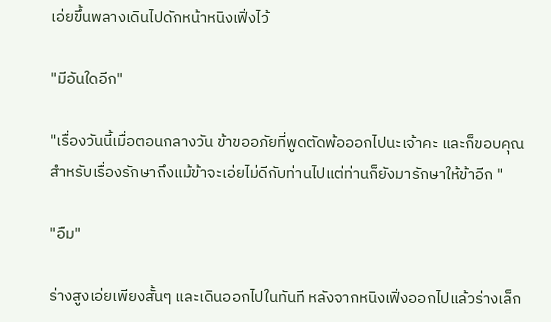เอ่ยขึ้นพลางเดินไปดักหน้าหนิงเฟิ่งไว้

"มีอันใดอีก"

"เรื่องวันนี้เมื่อตอนกลางวัน ข้าขออภัยที่พูดตัดพ้อออกไปนะเจ้าคะ และก็ขอบคุณสำหรับเรื่องรักษาถึงแม้ข้าจะเอ่ยไม่ดีกับท่านไปแต่ท่านก็ยังมารักษาให้ข้าอีก "

"อืม"

ร่างสูงเอ่ยเพียงสั้นๆ และเดินออกไปในทันที หลังจากหนิงเฟิ่งออกไปแล้วร่างเล็ก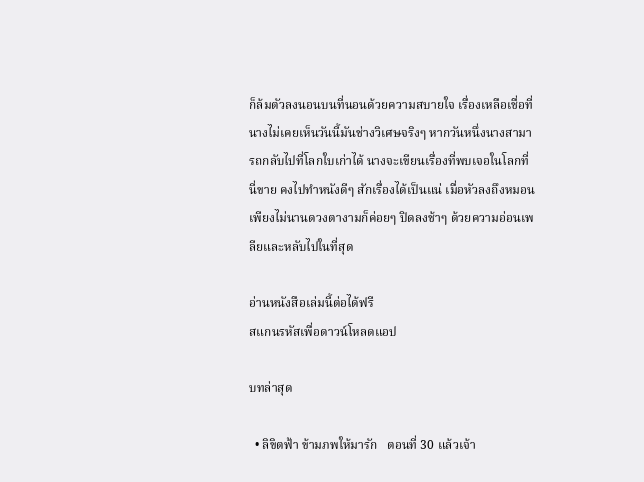ก็ล้มตัวลงนอนบนที่นอนด้วยความสบายใจ เรื่องเหลือเชื่อที่นางไม่เคยเห็นวันนี้มันช่างวิเศษจริงๆ หากวันหนึ่งนางสามารถกลับไปที่โลกใบเก่าได้ นางจะเขียนเรื่องที่พบเจอในโลกที่นี่ขาย คงไปทำหนังดีๆ สักเรื่องได้เป็นแน่ เมื่อหัวลงถึงหมอนเพียงไม่นานดวงตางามก็ค่อยๆ ปิดลงช้าๆ ด้วยความอ่อนเพลียและหลับไปในที่สุด

อ่านหนังสือเล่มนี้ต่อได้ฟรี
สแกนรหัสเพื่อดาวน์โหลดแอป

บทล่าสุด

  • ลิขิตฟ้า ข้ามภพให้มารัก   ตอนที่ 30 แล้วเจ้า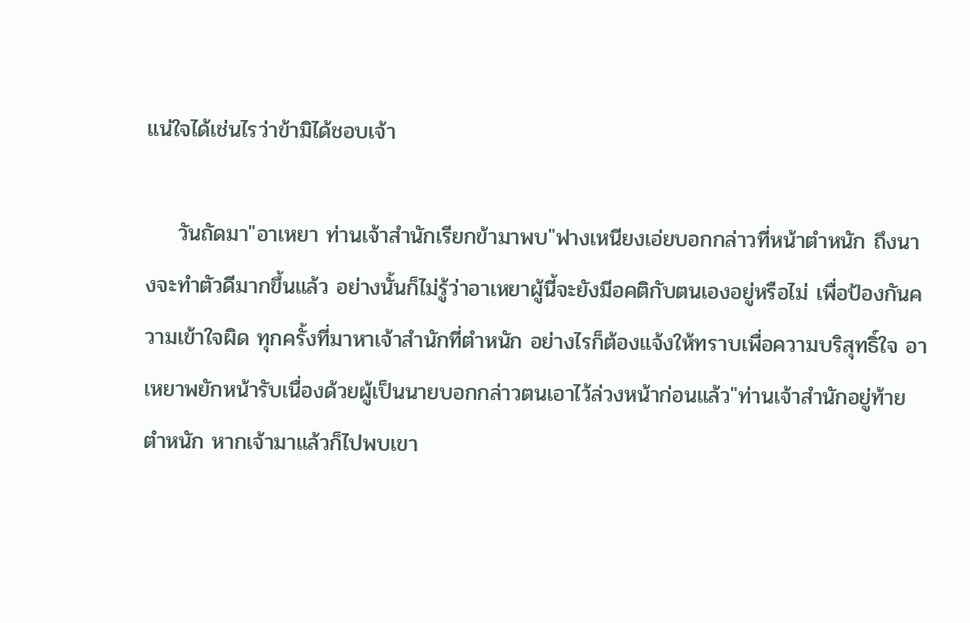แน่ใจได้เช่นไรว่าข้ามิได้ชอบเจ้า

    วันถัดมา"อาเหยา ท่านเจ้าสำนักเรียกข้ามาพบ"ฟางเหนียงเอ่ยบอกกล่าวที่หน้าตำหนัก ถึงนางจะทำตัวดีมากขึ้นแล้ว อย่างนั้นก็ไม่รู้ว่าอาเหยาผู้นี้จะยังมีอคติกับตนเองอยู่หรือไม่ เพื่อป้องกันความเข้าใจผิด ทุกครั้งที่มาหาเจ้าสำนักที่ตำหนัก อย่างไรก็ต้องแจ้งให้ทราบเพื่อความบริสุทธิ์ใจ อาเหยาพยักหน้ารับเนื่องด้วยผู้เป็นนายบอกกล่าวตนเอาไว้ล่วงหน้าก่อนแล้ว"ท่านเจ้าสำนักอยู่ท้ายตำหนัก หากเจ้ามาแล้วก็ไปพบเขา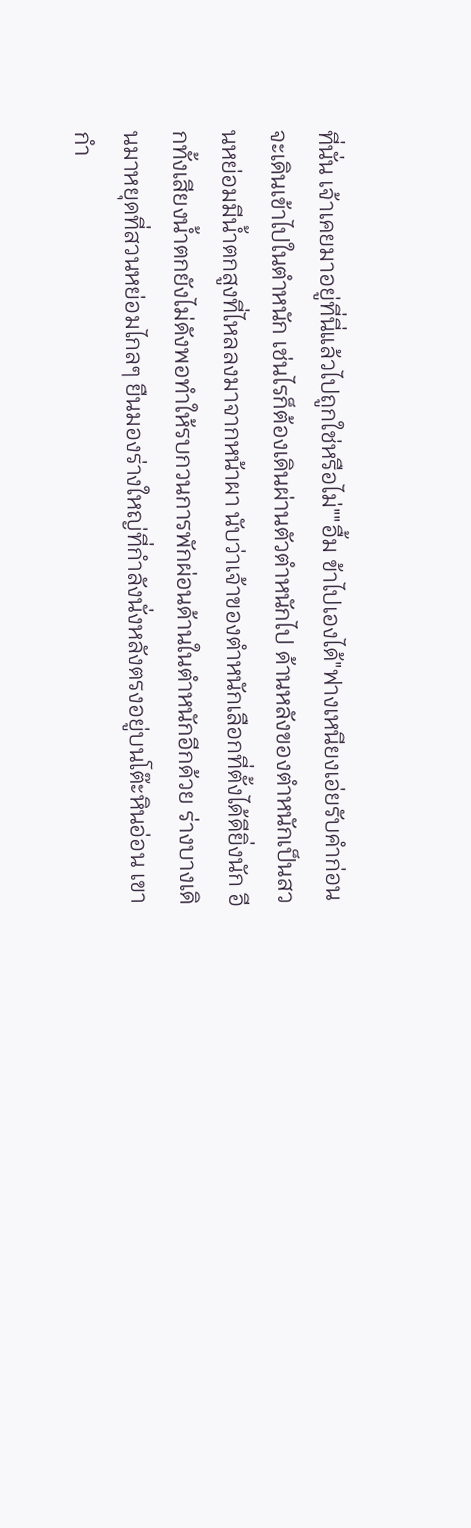ที่นั่น เจ้าเคยมาอยู่ที่นี่แล้วไปถูกใช่หรือไม่""อื้ม ข้าไปเองได้"ฟางเหนียงเอ่ยรับคำก่อนจะเดินเข้าไปในตำหนัก เช่นไรก็ต้องเดินผ่านตัวตำหนักไป ด้านหลังของตำหนักเป็นสวนหย่อมมีน้ำตกสูงที่ไหลลงมาจากหน้าผา นับว่าเจ้าของตำหนักเลือกที่ตั้งได้ดียิ่งนัก อีกทั้งเสียงน้ำตกยังไม่ดังพอทำให้รบกวนการพักผ่อนด้านในตำหนักอีกด้วย ร่างบางเดินมาหยุดที่สวนหย่อมไกลๆ ยืนมองร่างใหญ่ที่กำลังนั่งหลังตรงอยู่บนโต๊ะหินอ่อน เขากำ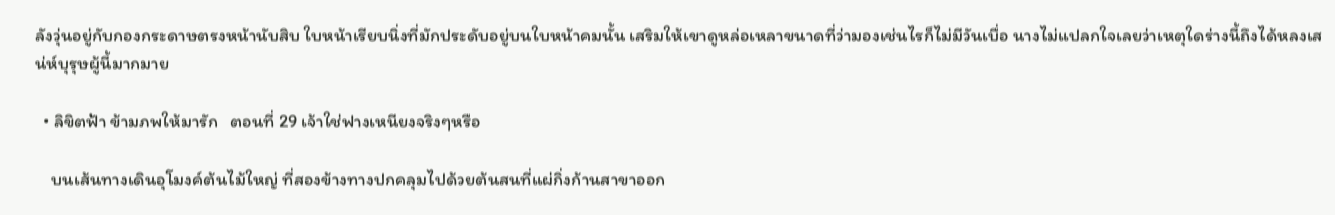ลังวุ่นอยู่กับกองกระดาษตรงหน้านับสิบ ใบหน้าเรียบนิ่งที่มักประดับอยู่บนใบหน้าคมนั้น เสริมให้เขาดูหล่อเหลาขนาดที่ว่ามองเช่นไรก็ไม่มีวันเบื่อ นางไม่แปลกใจเลยว่าเหตุใดร่างนี้ถึงได้หลงเสน่ห์บุรุษผู้นี้มากมาย

  • ลิขิตฟ้า ข้ามภพให้มารัก   ตอนที่ 29 เจ้าใช่ฟางเหนียงจริงๆหรือ

    บนเส้นทางเดินอุโมงค์ต้นไม้ใหญ่ ที่สองข้างทางปกคลุมไปด้วยต้นสนที่แผ่กิ่งก้านสาขาออก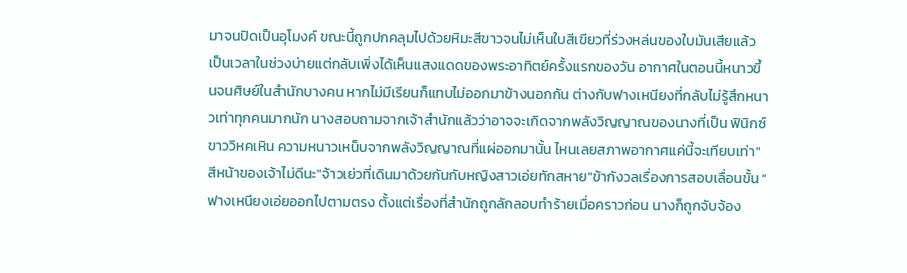มาจนปิดเป็นอุโมงค์ ขณะนี้ถูกปกคลุมไปด้วยหิมะสีขาวจนไม่เห็นใบสีเขียวที่ร่วงหล่นของใบมันเสียแล้ว เป็นเวลาในช่วงบ่ายแต่กลับเพิ่งได้เห็นแสงแดดของพระอาทิตย์ครั้งแรกของวัน อากาศในตอนนี้หนาวขึ้นจนศิษย์ในสำนักบางคน หากไม่มีเรียนก็แทบไม่ออกมาข้างนอกกัน ต่างกับฟางเหนียงที่กลับไม่รู้สึกหนาวเท่าทุกคนมากนัก นางสอบถามจากเจ้าสำนักแล้วว่าอาจจะเกิดจากพลังวิญญาณของนางที่เป็น ฟินิกซ์ขาววิหคเหิน ความหนาวเหน็บจากพลังวิญญาณที่แผ่ออกมานั้น ไหนเลยสภาพอากาศแค่นี้จะเทียบเท่า"สีหน้าของเจ้าไม่ดีนะ"จ้าวเย่วที่เดินมาด้วยกันกับหญิงสาวเอ่ยทักสหาย"ข้ากังวลเรื่องการสอบเลื่อนขั้น ”ฟางเหนียงเอ่ยออกไปตามตรง ตั้งแต่เรื่องที่สำนักถูกลักลอบทำร้ายเมื่อคราวก่อน นางก็ถูกจับจ้อง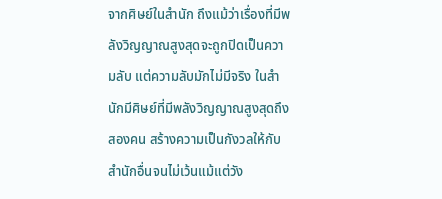จากศิษย์ในสำนัก ถึงแม้ว่าเรื่องที่มีพลังวิญญาณสูงสุดจะถูกปิดเป็นความลับ แต่ความลับมักไม่มีจริง ในสำนักมีศิษย์ที่มีพลังวิญญาณสูงสุดถึงสองคน สร้างความเป็นกังวลให้กับสำนักอื่นจนไม่เว้นแม้แต่วัง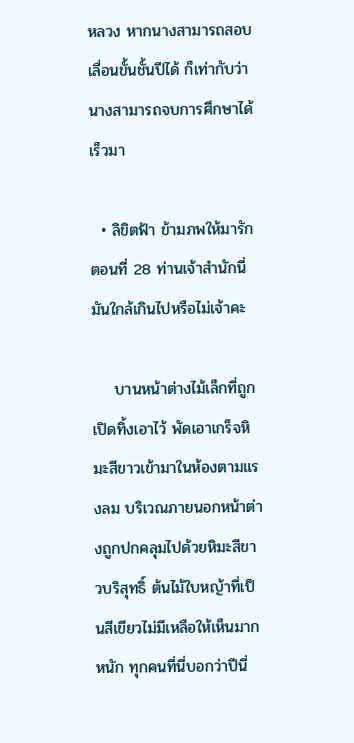หลวง หากนางสามารถสอบเลื่อนขั้นชั้นปีได้ ก็เท่ากับว่านางสามารถจบการศึกษาได้เร็วมา

  • ลิขิตฟ้า ข้ามภพให้มารัก   ตอนที่ 28 ท่านเจ้าสำนักนี่มันใกล้เกินไปหรือไม่เจ้าคะ

    บานหน้าต่างไม้เล็กที่ถูกเปิดทิ้งเอาไว้ พัดเอาเกร็จหิมะสีขาวเข้ามาในห้องตามแรงลม บริเวณภายนอกหน้าต่างถูกปกคลุมไปด้วยหิมะสีขาวบริสุทธิ์ ต้นไม้ใบหญ้าที่เป็นสีเขียวไม่มีเหลือให้เห็นมากหนัก ทุกคนที่นี่บอกว่าปีนี่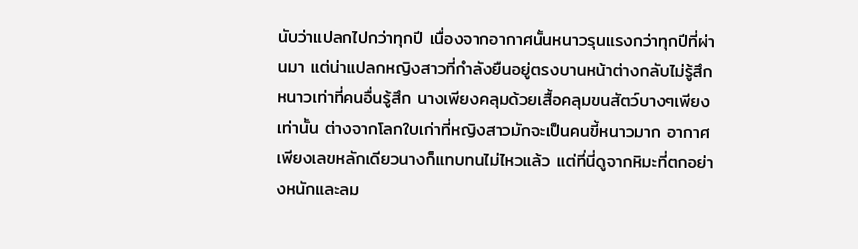นับว่าแปลกไปกว่าทุกปี เนื่องจากอากาศนั้นหนาวรุนแรงกว่าทุกปีที่ผ่านมา แต่น่าแปลกหญิงสาวที่กำลังยืนอยู่ตรงบานหน้าต่างกลับไม่รู้สึกหนาวเท่าที่คนอื่นรู้สึก นางเพียงคลุมด้วยเสื้อคลุมขนสัตว์บางๆเพียงเท่านั้น ต่างจากโลกใบเก่าที่หญิงสาวมักจะเป็นคนขี้หนาวมาก อากาศเพียงเลขหลักเดียวนางก็แทบทนไม่ไหวแล้ว แต่ที่นี่ดูจากหิมะที่ตกอย่างหนักและลม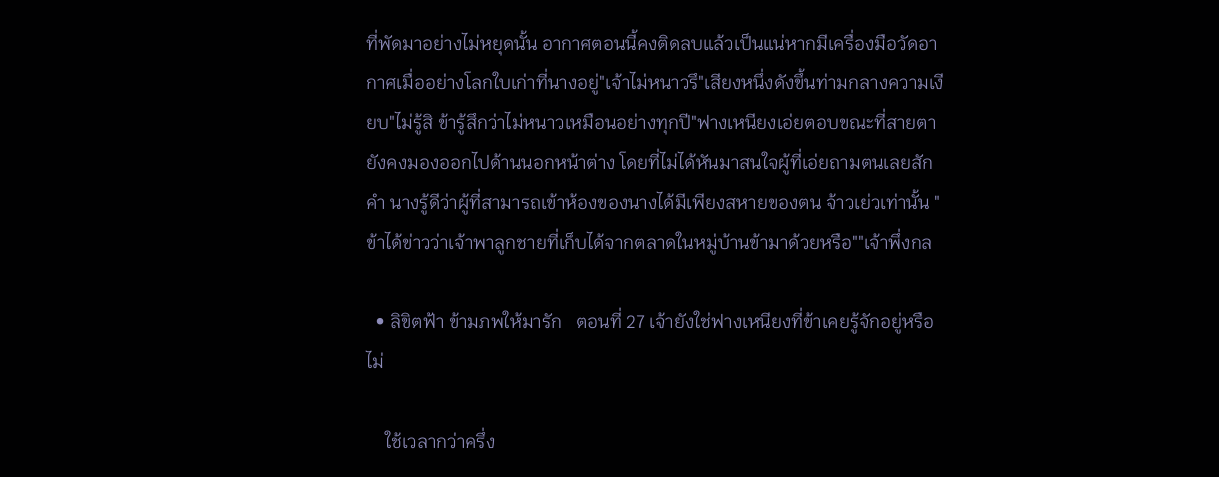ที่พัดมาอย่างไม่หยุดนั้น อากาศตอนนี้คงติดลบแล้วเป็นแน่หากมีเครื่องมือวัดอากาศเมื่ออย่างโลกใบเก่าที่นางอยู่"เจ้าไม่หนาวรึ"เสียงหนึ่งดังขึ้นท่ามกลางความเงียบ"ไม่รู้สิ ข้ารู้สึกว่าไม่หนาวเหมือนอย่างทุกปี"ฟางเหนียงเอ่ยตอบขณะที่สายตายังคงมองออกไปด้านนอกหน้าต่าง โดยที่ไม่ได้หันมาสนใจผู้ที่เอ่ยถามตนเลยสักคำ นางรู้ดีว่าผู้ที่สามารถเข้าห้องของนางได้มีเพียงสหายของตน จ้าวเย่วเท่านั้น "ข้าได้ข่าวว่าเจ้าพาลูกชายที่เก็บได้จากตลาดในหมู่บ้านข้ามาด้วยหรือ""เจ้าพึ่งกล

  • ลิขิตฟ้า ข้ามภพให้มารัก   ตอนที่ 27 เจ้ายังใช่ฟางเหนียงที่ข้าเคยรู้จักอยู่หรือไม่

    ใช้เวลากว่าครึ่ง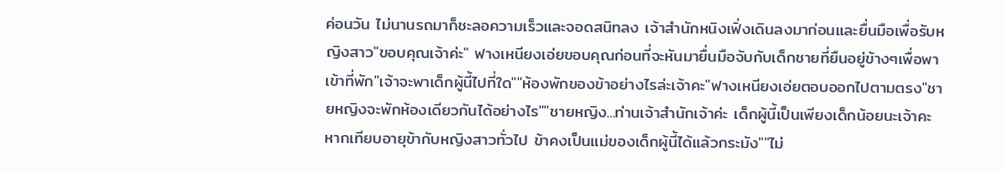ค่อนวัน ไม่นานรถมาก็ชะลอความเร็วและจอดสนิทลง เจ้าสำนักหนิงเฟิ่งเดินลงมาก่อนและยื่นมือเพื่อรับหญิงสาว"ขอบคุณเจ้าค่ะ" ฟางเหนียงเอ่ยขอบคุณก่อนที่จะหันมายื่นมือจับกับเด็กชายที่ยืนอยู่ข้างๆเพื่อพาเข้าที่พัก"เจ้าจะพาเด็กผู้นี้ไปที่ใด""ห้องพักของข้าอย่างไรล่ะเจ้าคะ"ฟางเหนียงเอ่ยตอบออกไปตามตรง"ชายหญิงจะพักห้องเดียวกันได้อย่างไร""ชายหญิง...ท่านเจ้าสำนักเจ้าค่ะ เด็กผู้นี้เป็นเพียงเด็กน้อยนะเจ้าคะ หากเทียบอายุข้ากับหญิงสาวทั่วไป ข้าคงเป็นแม่ของเด็กผู้นี้ได้แล้วกระมัง""ไม่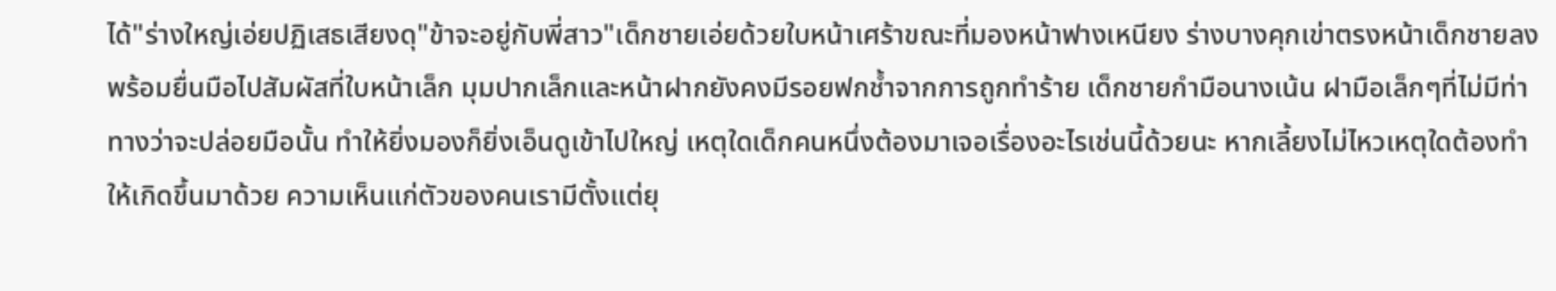ได้"ร่างใหญ่เอ่ยปฏิเสธเสียงดุ"ข้าจะอยู่กับพี่สาว"เด็กชายเอ่ยด้วยใบหน้าเศร้าขณะที่มองหน้าฟางเหนียง ร่างบางคุกเข่าตรงหน้าเด็กชายลง พร้อมยื่นมือไปสัมผัสที่ใบหน้าเล็ก มุมปากเล็กและหน้าฝากยังคงมีรอยฟกช้ำจากการถูกทำร้าย เด็กชายกำมือนางเน้น ฝามือเล็กๆที่ไม่มีท่าทางว่าจะปล่อยมือนั้น ทำให้ยิ่งมองก็ยิ่งเอ็นดูเข้าไปใหญ่ เหตุใดเด็กคนหนึ่งต้องมาเจอเรื่องอะไรเช่นนี้ด้วยนะ หากเลี้ยงไม่ไหวเหตุใดต้องทำให้เกิดขึ้นมาด้วย ความเห็นแก่ตัวของคนเรามีตั้งแต่ยุ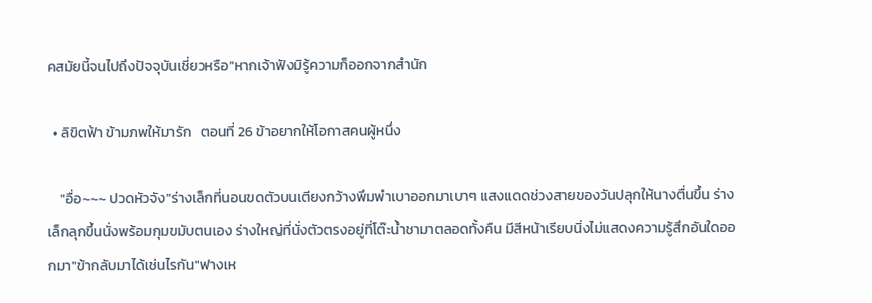คสมัยนี้จนไปถึงปัจจุบันเชี่ยวหรือ"หากเจ้าฟังมิรู้ความก็ออกจากสำนัก

  • ลิขิตฟ้า ข้ามภพให้มารัก   ตอนที่ 26 ข้าอยากให้โอกาสคนผู้หนึ่ง

    "อื่อ~~~ ปวดหัวจัง"ร่างเล็กที่นอนขดตัวบนเตียงกว้างพึมพำเบาออกมาเบาๆ แสงแดดช่วงสายของวันปลุกให้นางตื่นขึ้น ร่างเล็กลุกขึ้นนั่งพร้อมกุมขมับตนเอง ร่างใหญ่ที่นั่งตัวตรงอยู่ที่โต๊ะน้ำชามาตลอดทั้งคืน มีสีหน้าเรียบนิ่งไม่แสดงความรู้สึกอันใดออกมา"ข้ากลับมาได้เช่นไรกัน"ฟางเห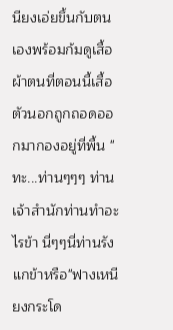นียงเอ่ยขึ้นกับตนเองพร้อมก้มดูเสื้อผ้าตนที่ตอนนี้เสื้อตัวนอกถูกถอดออกมากองอยู่ที่พื้น "ทะ...ท่านๆๆๆ ท่านเจ้าสำนักท่านทำอะไรข้า นี่ๆๆนี่ท่านรังแกข้าหรือ"ฟางเหนียงกระโด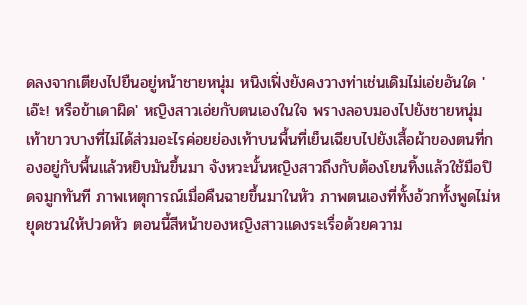ดลงจากเตียงไปยืนอยู่หน้าชายหนุ่ม หนิงเฟิ่งยังคงวางท่าเช่นเดิมไม่เอ่ยอันใด 'เอ๊ะ! หรือข้าเดาผิด' หญิงสาวเอ่ยกับตนเองในใจ พรางลอบมองไปยังชายหนุ่ม เท้าขาวบางที่ไม่ได้ส่วมอะไรค่อยย่องเท้าบนพื้นที่เย็นเฉียบไปยังเสื้อผ้าของตนที่กองอยู่กับพื้นแล้วหยิบมันขึ้นมา จังหวะนั้นหญิงสาวถึงกับต้องโยนทิ้งแล้วใช้มือปิดจมูกทันที ภาพเหตุการณ์เมื่อคืนฉายขึ้นมาในหัว ภาพตนเองที่ทั้งอ้วกทั้งพูดไม่หยุดชวนให้ปวดหัว ตอนนี้สีหน้าของหญิงสาวแดงระเรื่อด้วยความ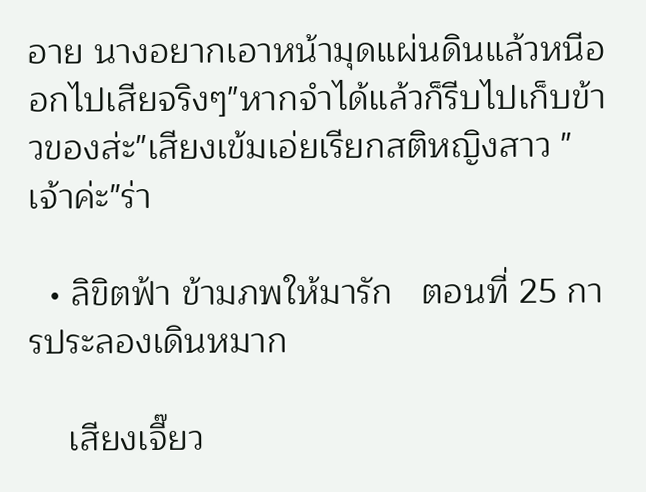อาย นางอยากเอาหน้ามุดแผ่นดินแล้วหนีออกไปเสียจริงๆ"หากจำได้แล้วก็รีบไปเก็บข้าวของส่ะ"เสียงเข้มเอ่ยเรียกสติหญิงสาว "เจ้าค่ะ"ร่า

  • ลิขิตฟ้า ข้ามภพให้มารัก   ตอนที่ 25 การประลองเดินหมาก

    เสียงเจี๊ยว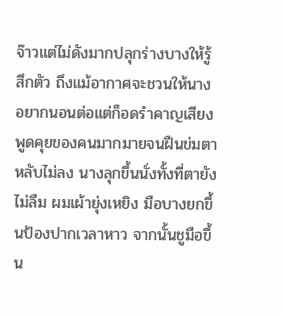จ๊าวแต่ไม่ดังมากปลุกร่างบางให้รู้สึกตัว ถึงแม้อากาศจะชวนให้นางอยากนอนต่อแต่ก็อดรำคาญเสียงพูดคุยของคนมากมายจนฝืนข่มตาหลับไม่ลง นางลุกขึ้นนั่งทั้งที่ตายังไม่ลืม ผมเผ้ายุ่งเหยิง มือบางยกขึ้นป้องปากเวลาหาว จากนั้นชูมือขึ้น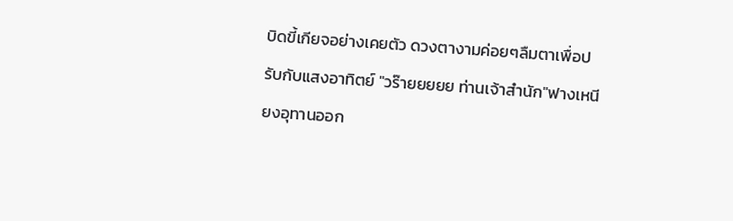บิดขี้เกียจอย่างเคยตัว ดวงตางามค่อยๆลืมตาเพื่อปรับกับแสงอาทิตย์ "วร๊ายยยยย ท่านเจ้าสำนัก"ฟางเหนียงอุทานออก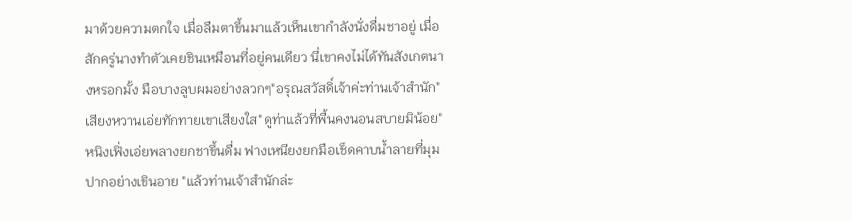มาด้วยความตกใจ เมื่อลืมตาขึ้นมาแล้วเห็นเขากำลังนั่งดื่มชาอยู่ เมื่อสักครู่นางทำตัวเคยชินเหมือนที่อยู่คนเดียว นี่เขาคงไม่ได้ทันสังเกตนางหรอกมั้ง มือบางลูบผมอย่างลวกๆ"อรุณสวัสดิ์เจ้าค่ะท่านเจ้าสำนัก"เสียงหวานเอ่ยทักทายเขาเสียงใส"ดูท่าแล้วที่พื้นคงนอนสบายมิน้อย"หนิงเฟิ่งเอ่ยพลางยกชาขึ้นดื่ม ฟางเหนียงยกมือเช็ดคาบน้ำลายที่มุมปากอย่างเขินอาย "แล้วท่านเจ้าสำนักล่ะ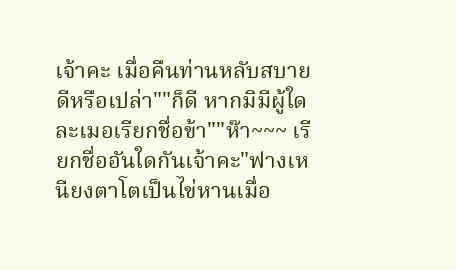เจ้าคะ เมื่อคืนท่านหลับสบายดีหรือเปล่า""ก็ดี หากมิมีผู้ใดละเมอเรียกชื่อข้า""ห๊า~~~ เรียกชื่ออันใดกันเจ้าคะ"ฟางเหนียงตาโตเป็นไข่หานเมื่อ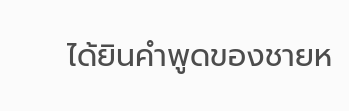ได้ยินคำพูดของชายห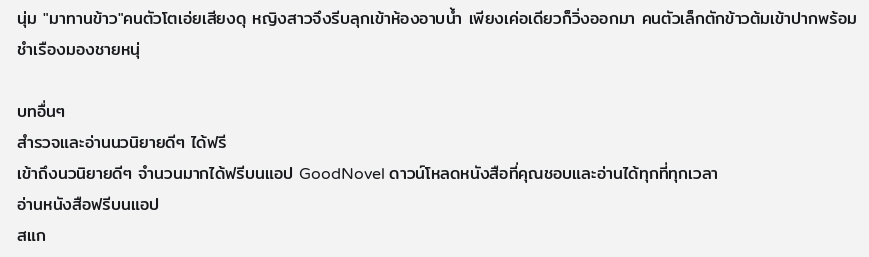นุ่ม "มาทานข้าว"คนตัวโตเอ่ยเสียงดุ หญิงสาวจึงรีบลุกเข้าห้องอาบน้ำ เพียงเค่อเดียวก็วิ่งออกมา คนตัวเล็กตักข้าวต้มเข้าปากพร้อมชำเรืองมองชายหนุ่

บทอื่นๆ
สำรวจและอ่านนวนิยายดีๆ ได้ฟรี
เข้าถึงนวนิยายดีๆ จำนวนมากได้ฟรีบนแอป GoodNovel ดาวน์โหลดหนังสือที่คุณชอบและอ่านได้ทุกที่ทุกเวลา
อ่านหนังสือฟรีบนแอป
สแก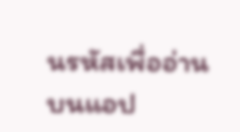นรหัสเพื่ออ่านบนแอป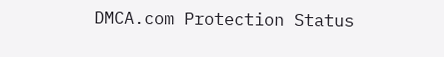DMCA.com Protection Status